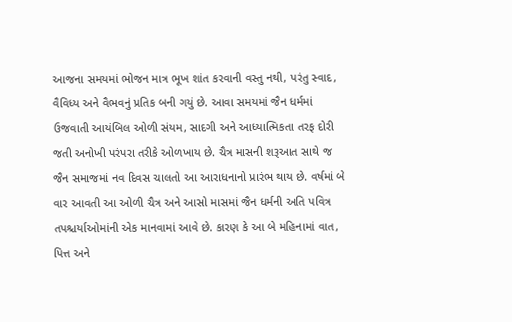આજના સમયમાં ભોજન માત્ર ભૂખ શાંત કરવાની વસ્તુ નથી, પરંતુ સ્વાદ, વૈવિધ્ય અને વૈભવનું પ્રતિક બની ગયું છે. આવા સમયમાં જૈન ધર્મમાં ઉજવાતી આયંબિલ ઓળી સંયમ, સાદગી અને આધ્યાત્મિકતા તરફ દોરી જતી અનોખી પરંપરા તરીકે ઓળખાય છે. ચૈત્ર માસની શરૂઆત સાથે જ જૈન સમાજમાં નવ દિવસ ચાલતો આ આરાધનાનો પ્રારંભ થાય છે. વર્ષમાં બે વાર આવતી આ ઓળી ચૈત્ર અને આસો માસમાં જૈન ધર્મની અતિ પવિત્ર તપશ્ચર્યાઓમાંની એક માનવામાં આવે છે. કારણ કે આ બે મહિનામાં વાત, પિત્ત અને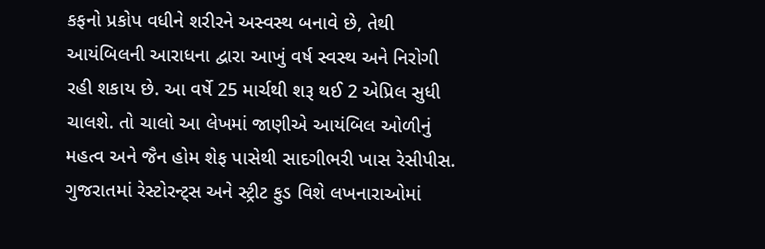કફનો પ્રકોપ વધીને શરીરને અસ્વસ્થ બનાવે છે, તેથી આયંબિલની આરાધના દ્વારા આખું વર્ષ સ્વસ્થ અને નિરોગી રહી શકાય છે. આ વર્ષે 25 માર્ચથી શરૂ થઈ 2 એપ્રિલ સુધી ચાલશે. તો ચાલો આ લેખમાં જાણીએ આયંબિલ ઓળીનું મહત્વ અને જૈન હોમ શેફ પાસેથી સાદગીભરી ખાસ રેસીપીસ.
ગુજરાતમાં રેસ્ટોરન્ટ્સ અને સ્ટ્રીટ ફુડ વિશે લખનારાઓમાં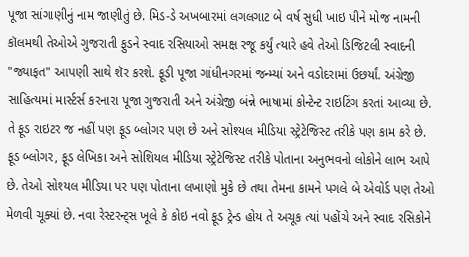પૂજા સાંગાણીનું નામ જાણીતું છે. મિડ-ડે અખબારમાં લગલગાટ બે વર્ષ સુધી ખાઇ પીને મોજ નામની કૉલમથી તેઓએ ગુજરાતી ફુડને સ્વાદ રસિયાઓ સમક્ષ રજૂ કર્યું ત્યારે હવે તેઓ ડિજિટલી સ્વાદની "જ્યાફત" આપણી સાથે શૅર કરશે. ફૂડી પૂજા ગાંધીનગરમાં જન્મ્યાં અને વડોદરામાં ઉછર્યાં. અંગ્રેજી સાહિત્યમાં માર્સ્ટર્સ કરનારા પૂજા ગુજરાતી અને અંગ્રેજી બંન્ને ભાષામાં કોન્ટેન્ટ રાઇટિંગ કરતાં આવ્યા છે. તે ફૂડ રાઇટર જ નહીં પણ ફૂડ બ્લોગર પણ છે અને સોશ્યલ મીડિયા સ્ટ્રેટેજિસ્ટ તરીકે પણ કામ કરે છે. ફૂડ બ્લોગર, ફૂડ લેખિકા અને સોશિયલ મીડિયા સ્ટ્રેટેજિસ્ટ તરીકે પોતાના અનુભવનો લોકોને લાભ આપે છે. તેઓ સોશ્યલ મીડિયા પર પણ પોતાના લખાણો મુકે છે તથા તેમના કામને પગલે બે એવોર્ડ પણ તેઓ મેળવી ચૂક્યાં છે. નવા રેસ્ટરન્ટ્સ ખૂલે કે કોઇ નવો ફૂડ ટ્રેન્ડ હોય તે અચૂક ત્યાં પહોંચે અને સ્વાદ રસિકોને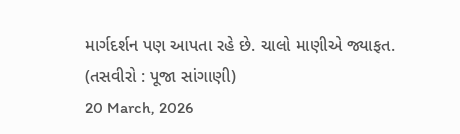માર્ગદર્શન પણ આપતા રહે છે. ચાલો માણીએ જ્યાફત. (તસવીરો : પૂજા સાંગાણી)
20 March, 2026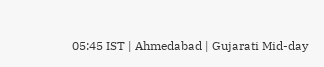05:45 IST | Ahmedabad | Gujarati Mid-day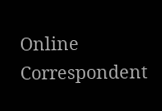Online Correspondent